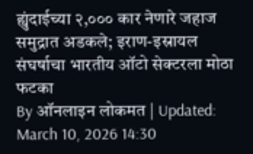ह्युंदाईच्या २,००० कार नेणारे जहाज समुद्रात अडकले; इराण-इस्रायल संघर्षाचा भारतीय ऑटो सेक्टरला मोठा फटका
By ऑनलाइन लोकमत | Updated: March 10, 2026 14:30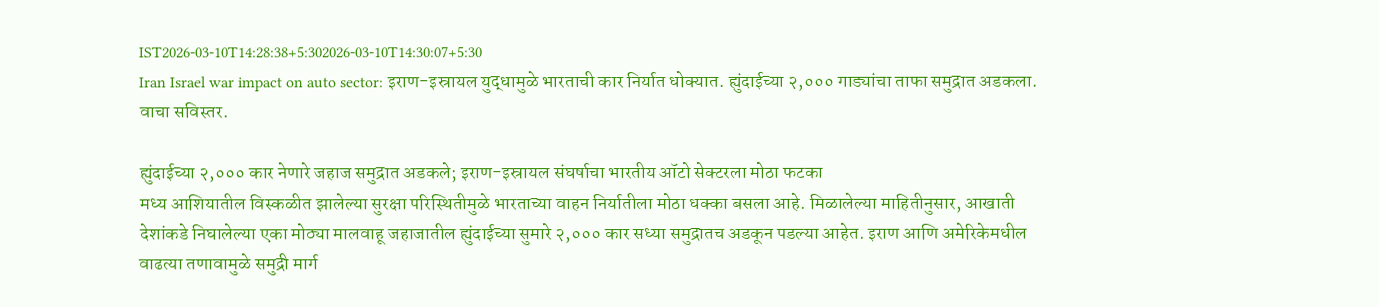IST2026-03-10T14:28:38+5:302026-03-10T14:30:07+5:30
Iran Israel war impact on auto sector: इराण-इस्रायल युद्धामुळे भारताची कार निर्यात धोक्यात. ह्युंदाईच्या २,००० गाड्यांचा ताफा समुद्रात अडकला. वाचा सविस्तर.

ह्युंदाईच्या २,००० कार नेणारे जहाज समुद्रात अडकले; इराण-इस्रायल संघर्षाचा भारतीय ऑटो सेक्टरला मोठा फटका
मध्य आशियातील विस्कळीत झालेल्या सुरक्षा परिस्थितीमुळे भारताच्या वाहन निर्यातीला मोठा धक्का बसला आहे. मिळालेल्या माहितीनुसार, आखाती देशांकडे निघालेल्या एका मोठ्या मालवाहू जहाजातील ह्युंदाईच्या सुमारे २,००० कार सध्या समुद्रातच अडकून पडल्या आहेत. इराण आणि अमेरिकेमधील वाढत्या तणावामुळे समुद्री मार्ग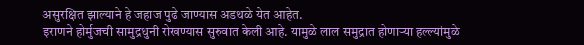असुरक्षित झाल्याने हे जहाज पुढे जाण्यास अडथळे येत आहेत.
इराणने होर्मुजची सामुद्रधुनी रोखण्यास सुरुवात केली आहे. यामुळे लाल समुद्रात होणाऱ्या हल्ल्यांमुळे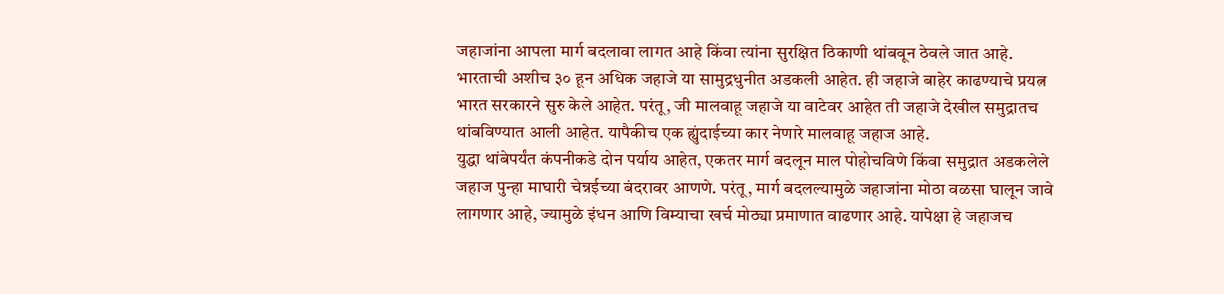जहाजांना आपला मार्ग बदलावा लागत आहे किंवा त्यांना सुरक्षित ठिकाणी थांबवून ठेवले जात आहे. भारताची अशीच ३० हून अधिक जहाजे या सामुद्रधुनीत अडकली आहेत. ही जहाजे बाहेर काढण्याचे प्रयत्न भारत सरकारने सुरु केले आहेत. परंतू, जी मालवाहू जहाजे या वाटेवर आहेत ती जहाजे देखील समुद्रातच थांबविण्यात आली आहेत. यापैकीच एक ह्युंदाईच्या कार नेणारे मालवाहू जहाज आहे.
युद्धा थांबेपर्यंत कंपनीकडे दोन पर्याय आहेत, एकतर मार्ग बदलून माल पोहोचविणे किंवा समुद्रात अडकलेले जहाज पुन्हा माघारी चेन्नईच्या बंदरावर आणणे. परंतू, मार्ग बदलल्यामुळे जहाजांना मोठा वळसा घालून जावे लागणार आहे, ज्यामुळे इंधन आणि विम्याचा खर्च मोठ्या प्रमाणात वाढणार आहे. यापेक्षा हे जहाजच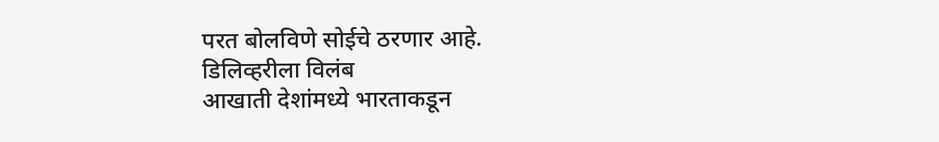परत बोलविणे सोईचे ठरणार आहे.
डिलिव्हरीला विलंब
आखाती देशांमध्ये भारताकडून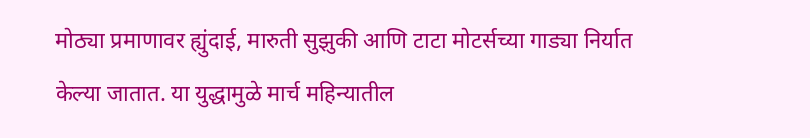मोठ्या प्रमाणावर ह्युंदाई, मारुती सुझुकी आणि टाटा मोटर्सच्या गाड्या निर्यात केल्या जातात. या युद्धामुळे मार्च महिन्यातील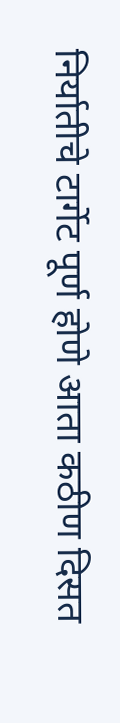निर्यातीचे टार्गेट पूर्ण होणे आता कठीण दिसत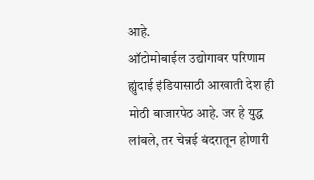आहे.
ऑटोमोबाईल उद्योगावर परिणाम
ह्युंदाई इंडियासाठी आखाती देश ही मोठी बाजारपेठ आहे. जर हे युद्ध लांबले, तर चेन्नई बंदरातून होणारी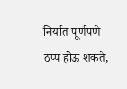निर्यात पूर्णपणे ठप्प होऊ शकते,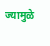ज्यामुळे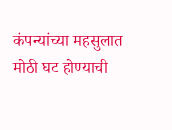कंपन्यांच्या महसुलात मोठी घट होण्याची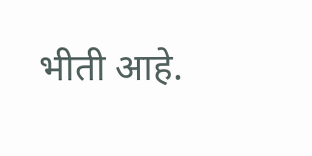भीती आहे.